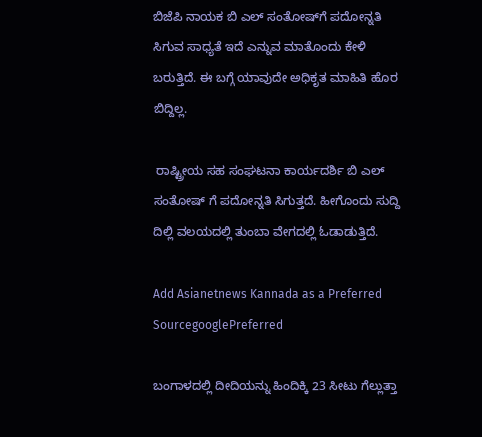ಬಿಜೆಪಿ ನಾಯಕ ಬಿ ಎಲ್ ಸಂತೋಷ್‌ಗೆ ಪದೋನ್ನತಿ ಸಿಗುವ ಸಾಧ್ಯತೆ ಇದೆ ಎನ್ನುವ ಮಾತೊಂದು ಕೇಳಿ ಬರುತ್ತಿದೆ. ಈ ಬಗ್ಗೆ ಯಾವುದೇ ಅಧಿಕೃತ ಮಾಹಿತಿ ಹೊರ ಬಿದ್ದಿಲ್ಲ.

 ರಾಷ್ಟ್ರೀಯ ಸಹ ಸಂಘಟನಾ ಕಾರ್ಯದರ್ಶಿ ಬಿ ಎಲ್ ಸಂತೋಷ್ ಗೆ ಪದೋನ್ನತಿ ಸಿಗುತ್ತದೆ. ಹೀಗೊಂದು ಸುದ್ದಿ ದಿಲ್ಲಿ ವಲಯದಲ್ಲಿ ತುಂಬಾ ವೇಗದಲ್ಲಿ ಓಡಾಡುತ್ತಿದೆ.

Add Asianetnews Kannada as a Preferred SourcegooglePreferred

ಬಂಗಾಳದಲ್ಲಿ ದೀದಿಯನ್ನು ಹಿಂದಿಕ್ಕಿ 23 ಸೀಟು ಗೆಲ್ಲುತ್ತಾ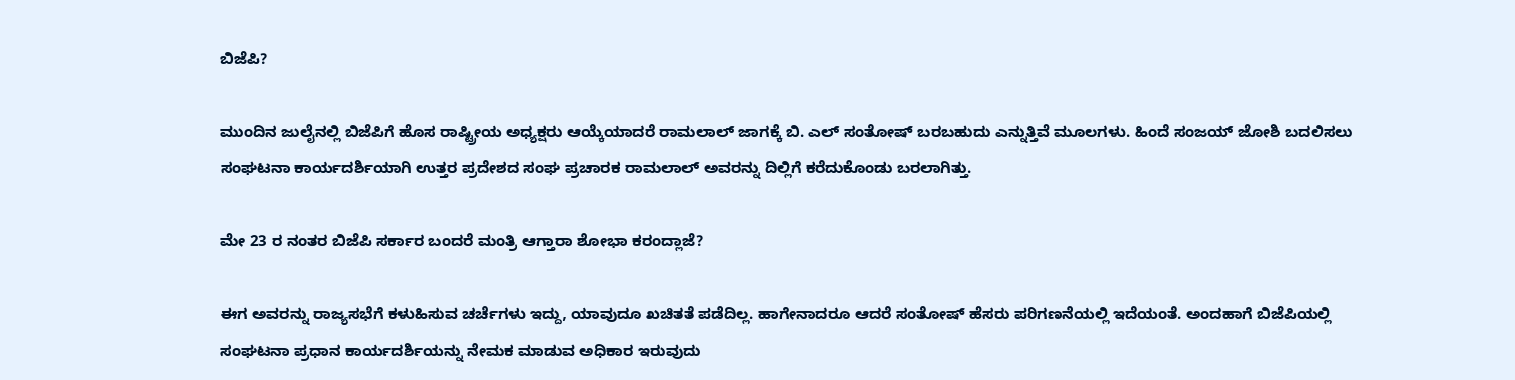ಬಿಜೆಪಿ?

ಮುಂದಿನ ಜುಲೈನಲ್ಲಿ ಬಿಜೆಪಿಗೆ ಹೊಸ ರಾಷ್ಟ್ರೀಯ ಅಧ್ಯಕ್ಷರು ಆಯ್ಕೆಯಾದರೆ ರಾಮಲಾಲ್ ಜಾಗಕ್ಕೆ ಬಿ. ಎಲ್ ಸಂತೋಷ್‌ ಬರಬಹುದು ಎನ್ನುತ್ತಿವೆ ಮೂಲಗಳು. ಹಿಂದೆ ಸಂಜಯ್‌ ಜೋಶಿ ಬದಲಿಸಲು ಸಂಘಟನಾ ಕಾರ್ಯದರ್ಶಿಯಾಗಿ ಉತ್ತರ ಪ್ರದೇಶದ ಸಂಘ ಪ್ರಚಾರಕ ರಾಮಲಾಲ್ ಅವರನ್ನು ದಿಲ್ಲಿಗೆ ಕರೆದುಕೊಂಡು ಬರಲಾಗಿತ್ತು.

ಮೇ 23 ರ ನಂತರ ಬಿಜೆಪಿ ಸರ್ಕಾರ ಬಂದರೆ ಮಂತ್ರಿ ಆಗ್ತಾರಾ ಶೋಭಾ ಕರಂದ್ಲಾಜೆ?

ಈಗ ಅವರನ್ನು ರಾಜ್ಯಸಭೆಗೆ ಕಳುಹಿಸುವ ಚರ್ಚೆಗಳು ಇದ್ದು, ಯಾವುದೂ ಖಚಿತತೆ ಪಡೆದಿಲ್ಲ. ಹಾಗೇನಾದರೂ ಆದರೆ ಸಂತೋಷ್‌ ಹೆಸರು ಪರಿಗಣನೆಯಲ್ಲಿ ಇದೆಯಂತೆ. ಅಂದಹಾಗೆ ಬಿಜೆಪಿಯಲ್ಲಿ ಸಂಘಟನಾ ಪ್ರಧಾನ ಕಾರ್ಯದರ್ಶಿಯನ್ನು ನೇಮಕ ಮಾಡುವ ಅಧಿಕಾರ ಇರುವುದು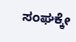ಸಂಘಕ್ಕೇ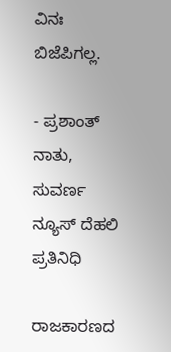ವಿನಃ ಬಿಜೆಪಿಗಲ್ಲ.

- ಪ್ರಶಾಂತ್ ನಾತು, ಸುವರ್ಣ ನ್ಯೂಸ್ ದೆಹಲಿ ಪ್ರತಿನಿಧಿ

ರಾಜಕಾರಣದ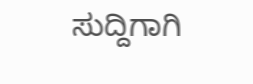ಸುದ್ದಿಗಾಗಿ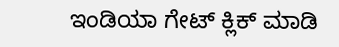ಇಂಡಿಯಾ ಗೇಟ್ ಕ್ಲಿಕ್ ಮಾಡಿ